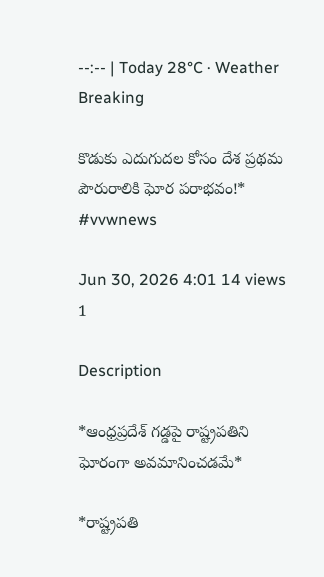--:-- | Today 28°C · Weather
Breaking

కొడుకు ఎదుగుదల కోసం దేశ ప్రథమ పౌరురాలికి ఘోర పరాభవం!* #vvwnews

Jun 30, 2026 4:01 14 views 1

Description

*ఆంధ్రప్రదేశ్ గడ్డపై రాష్ట్రపతిని ఘోరంగా అవమానించడమే*

*రాష్ట్రపతి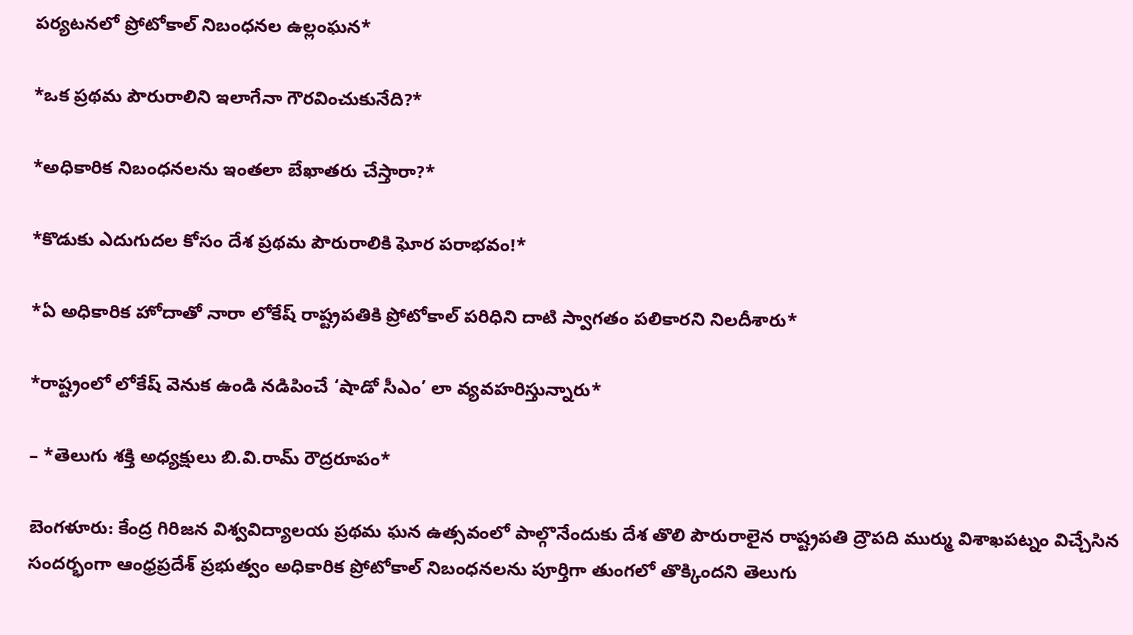పర్యటనలో ప్రోటోకాల్ నిబంధనల ఉల్లంఘన*

*ఒక ప్రథమ పౌరురాలిని ఇలాగేనా గౌరవించుకునేది?*

*అధికారిక నిబంధనలను ఇంతలా బేఖాతరు చేస్తారా?*

*కొడుకు ఎదుగుదల కోసం దేశ ప్రథమ పౌరురాలికి ఘోర పరాభవం!*

*ఏ అధికారిక హోదాతో నారా లోకేష్ రాష్ట్రపతికి ప్రోటోకాల్ పరిధిని దాటి స్వాగతం పలికారని నిలదీశారు*

*రాష్ట్రంలో లోకేష్ వెనుక ఉండి నడిపించే ‘షాడో సీఎం’ లా వ్యవహరిస్తున్నారు*

– *తెలుగు శక్తి అధ్యక్షులు బి.వి.రామ్ రౌద్రరూపం*

బెంగళూరు: కేంద్ర గిరిజన విశ్వవిద్యాలయ ప్రథమ ఘన ఉత్సవంలో పాల్గొనేందుకు దేశ తొలి పౌరురాలైన రాష్ట్రపతి ద్రౌపది ముర్ము విశాఖపట్నం విచ్చేసిన సందర్భంగా ఆంధ్రప్రదేశ్ ప్రభుత్వం అధికారిక ప్రోటోకాల్ నిబంధనలను పూర్తిగా తుంగలో తొక్కిందని తెలుగు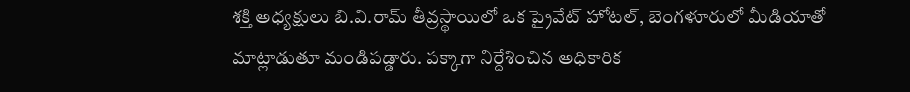శక్తి అధ్యక్షులు బి.వి.రామ్ తీవ్రస్థాయిలో ఒక ప్రైవేట్ హోటల్, బెంగళూరులో మీడియాతో మాట్లాడుతూ మండిపడ్డారు. పక్కాగా నిర్దేశించిన అధికారిక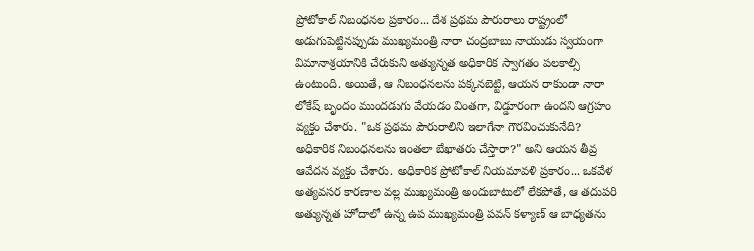ప్రోటోకాల్ నిబంధనల ప్రకారం... దేశ ప్రథమ పౌరురాలు రాష్ట్రంలో అడుగుపెట్టినప్పుడు ముఖ్యమంత్రి నారా చంద్రబాబు నాయుడు స్వయంగా విమానాశ్రయానికి చేరుకుని అత్యున్నత అధికారిక స్వాగతం పలకాల్సి ఉంటుంది. అయితే, ఆ నిబంధనలను పక్కనబెట్టి, ఆయన రాకుండా నారా లోకేష్ బృందం ముందడుగు వేయడం వింతగా, విడ్డూరంగా ఉందని ఆగ్రహం వ్యక్తం చేశారు. "ఒక ప్రథమ పౌరురాలిని ఇలాగేనా గౌరవించుకునేది? అధికారిక నిబంధనలను ఇంతలా బేఖాతరు చేస్తారా?" అని ఆయన తీవ్ర ఆవేదన వ్యక్తం చేశారు. అధికారిక ప్రోటోకాల్ నియమావళి ప్రకారం... ఒకవేళ అత్యవసర కారణాల వల్ల ముఖ్యమంత్రి అందుబాటులో లేకపోతే, ఆ తదుపరి అత్యున్నత హోదాలో ఉన్న ఉప ముఖ్యమంత్రి పవన్ కళ్యాణ్ ఆ బాధ్యతను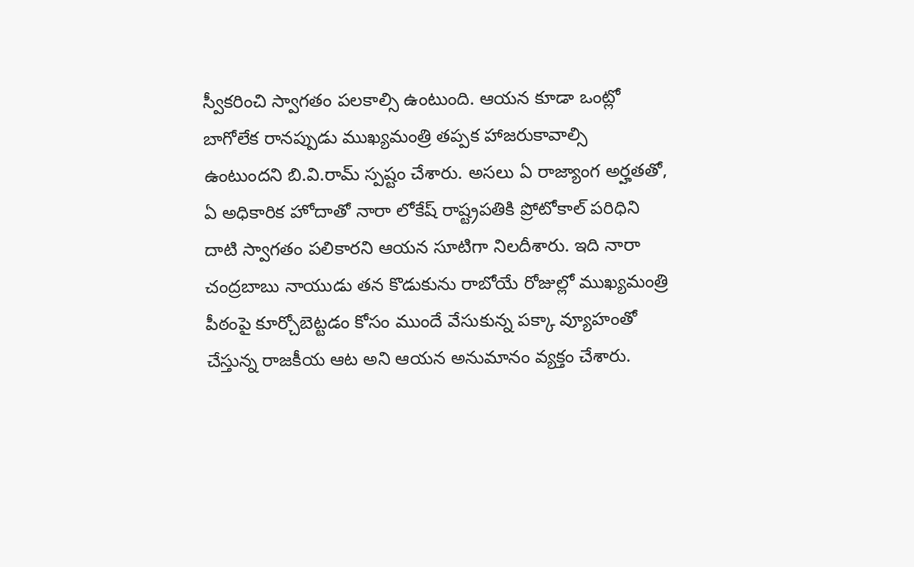స్వీకరించి స్వాగతం పలకాల్సి ఉంటుంది. ఆయన కూడా ఒంట్లో బాగోలేక రానప్పుడు ముఖ్యమంత్రి తప్పక హాజరుకావాల్సి ఉంటుందని బి.వి.రామ్ స్పష్టం చేశారు. అసలు ఏ రాజ్యాంగ అర్హతతో, ఏ అధికారిక హోదాతో నారా లోకేష్ రాష్ట్రపతికి ప్రోటోకాల్ పరిధిని దాటి స్వాగతం పలికారని ఆయన సూటిగా నిలదీశారు. ఇది నారా చంద్రబాబు నాయుడు తన కొడుకును రాబోయే రోజుల్లో ముఖ్యమంత్రి పీఠంపై కూర్చోబెట్టడం కోసం ముందే వేసుకున్న పక్కా వ్యూహంతో చేస్తున్న రాజకీయ ఆట అని ఆయన అనుమానం వ్యక్తం చేశారు.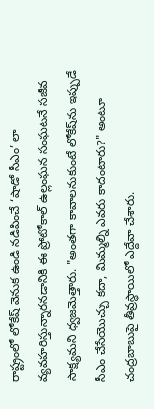రాష్ట్రంలో లోకేష్ వెనుక ఉండి నడిపించే ‘షాడో సీఎం’ లా వ్యవహరిస్తున్నారనడానికి ఈ ప్రోటోకాల్ ఉల్లంఘన సంఘటనే సజీవ సాక్ష్యమని ధ్వజమెత్తారు. "అంతగా కావాలనుకుంటే లోకేష్‌ను ఇప్పుడే సీఎం చేసేయొచ్చు కదా, మిమ్మల్ని ఎవరు కాదంటారు?" అంటూ చంద్రబాబుపై తీవ్రస్థాయిలో ఎద్దేవా చేశారు.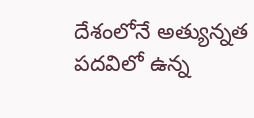దేశంలోనే అత్యున్నత పదవిలో ఉన్న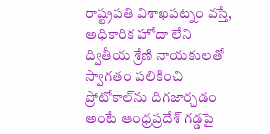రాష్ట్రపతి విశాఖపట్నం వస్తే, అధికారిక హోదా లేని ద్వితీయ శ్రేణి నాయకులతో స్వాగతం పలికించి ప్రోటోకాల్‌ను దిగజార్చడం అంటే ఆంధ్రప్రదేశ్ గడ్డపై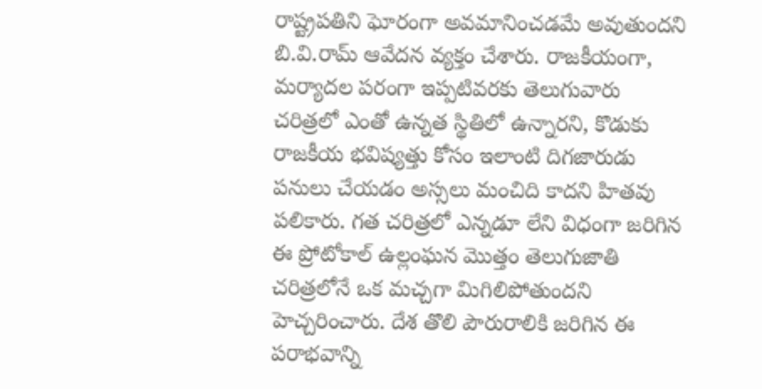రాష్ట్రపతిని ఘోరంగా అవమానించడమే అవుతుందని బి.వి.రామ్ ఆవేదన వ్యక్తం చేశారు. రాజకీయంగా, మర్యాదల పరంగా ఇప్పటివరకు తెలుగువారు చరిత్రలో ఎంతో ఉన్నత స్థితిలో ఉన్నారని, కొడుకు రాజకీయ భవిష్యత్తు కోసం ఇలాంటి దిగజారుడు పనులు చేయడం అస్సలు మంచిది కాదని హితవు పలికారు. గత చరిత్రలో ఎన్నడూ లేని విధంగా జరిగిన ఈ ప్రోటోకాల్ ఉల్లంఘన మొత్తం తెలుగుజాతి చరిత్రలోనే ఒక మచ్చగా మిగిలిపోతుందని హెచ్చరించారు. దేశ తొలి పౌరురాలికి జరిగిన ఈ పరాభవాన్ని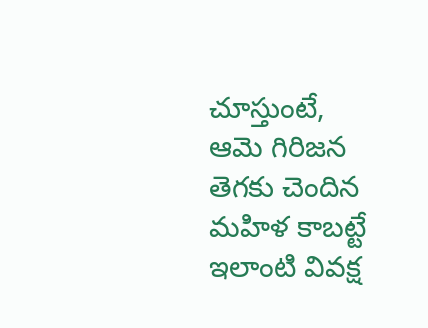చూస్తుంటే, ఆమె గిరిజన తెగకు చెందిన మహిళ కాబట్టే ఇలాంటి వివక్ష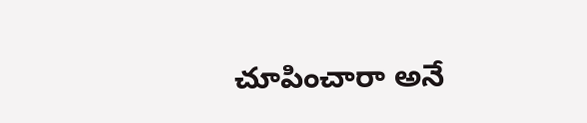చూపించారా అనే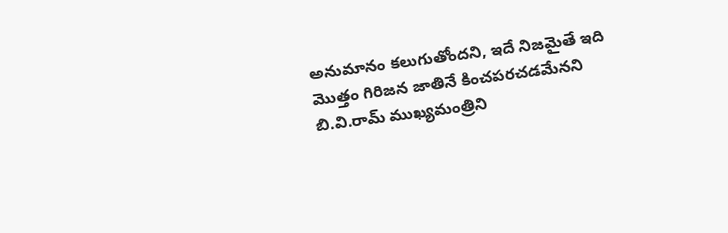అనుమానం కలుగుతోందని, ఇదే నిజమైతే ఇది మొత్తం గిరిజన జాతినే కించపరచడమేనని బి.వి.రామ్ ముఖ్యమంత్రిని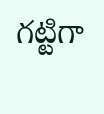గట్టిగా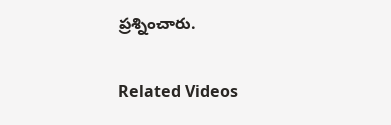ప్రశ్నించారు.

Related Videos